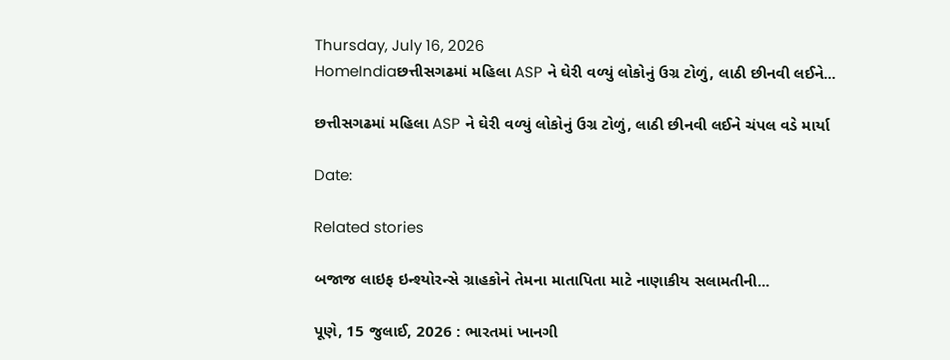Thursday, July 16, 2026
HomeIndiaછત્તીસગઢમાં મહિલા ASP ને ઘેરી વળ્યું લોકોનું ઉગ્ર ટોળું, લાઠી છીનવી લઈને...

છત્તીસગઢમાં મહિલા ASP ને ઘેરી વળ્યું લોકોનું ઉગ્ર ટોળું, લાઠી છીનવી લઈને ચંપલ વડે માર્યા

Date:

Related stories

બજાજ લાઇફ ઇન્શ્યોરન્સે ગ્રાહકોને તેમના માતાપિતા માટે નાણાકીય સલામતીની...

પૂણે, 15 જુલાઈ, 2026 : ભારતમાં ખાનગી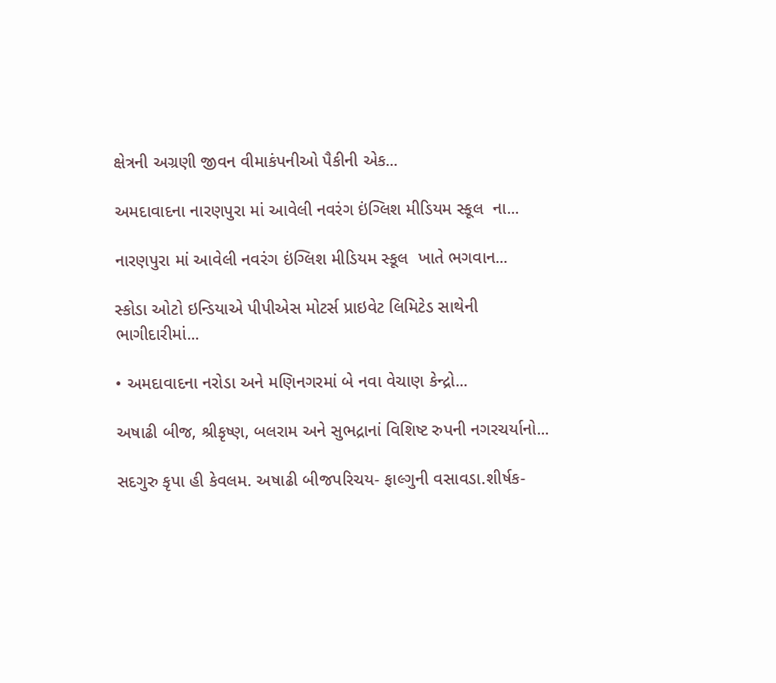ક્ષેત્રની અગ્રણી જીવન વીમાકંપનીઓ પૈકીની એક...

અમદાવાદના નારણપુરા માં આવેલી નવરંગ ઇંગ્લિશ મીડિયમ સ્કૂલ  ના...

નારણપુરા માં આવેલી નવરંગ ઇંગ્લિશ મીડિયમ સ્કૂલ  ખાતે ભગવાન...

સ્કોડા ઓટો ઇન્ડિયાએ પીપીએસ મોટર્સ પ્રાઇવેટ લિમિટેડ સાથેની ભાગીદારીમાં...

• અમદાવાદના નરોડા અને મણિનગરમાં બે નવા વેચાણ કેન્દ્રો...

અષાઢી બીજ, શ્રીકૃષ્ણ, બલરામ અને સુભદ્રાનાં વિશિષ્ટ રુપની નગરચર્યાનો...

સદગુરુ કૃપા હી કેવલમ. અષાઢી બીજપરિચય- ફાલ્ગુની વસાવડા.શીર્ષક-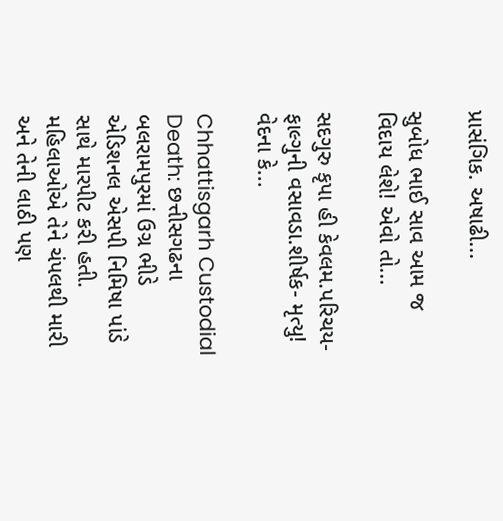પ્રાસંગિક. અષાઢી...

સુબોધ ભાઈ સાવ આમ જ વિદાય લેશે! એવો તો...

સદગુરુ કૃપા હી કેવલમ.પરિચય- ફાલ્ગુની વસાવડા.શીર્ષક- મૃત્યુ! વેદના કે...

Chhattisgarh Custodial Death: છત્તીસગઢના બલરામપુરમાં ઉગ્ર ભીડે એડિશનલ એસપી નિમિષા પાંડે સાથે મારપીટ કરી હતી. મહિલાઓએ તેને ચંપલથી મારી અને તેની લાઠી પણ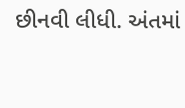છીનવી લીધી. અંતમાં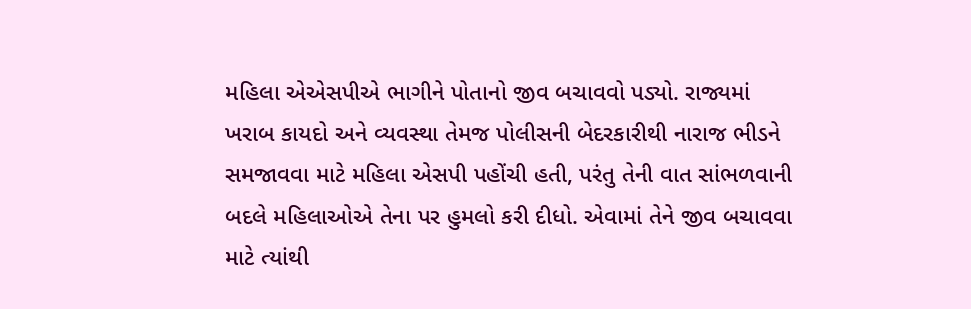મહિલા એએસપીએ ભાગીને પોતાનો જીવ બચાવવો પડ્યો. રાજ્યમાં ખરાબ કાયદો અને વ્યવસ્થા તેમજ પોલીસની બેદરકારીથી નારાજ ભીડને સમજાવવા માટે મહિલા એસપી પહોંચી હતી, પરંતુ તેની વાત સાંભળવાની બદલે મહિલાઓએ તેના પર હુમલો કરી દીધો. એવામાં તેને જીવ બચાવવા માટે ત્યાંથી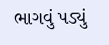ભાગવું પડ્યું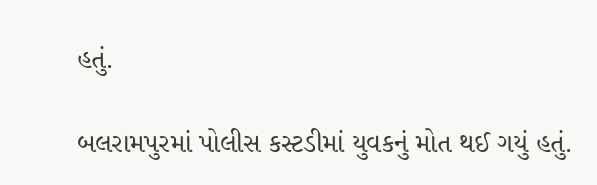હતું.

બલરામપુરમાં પોલીસ કસ્ટડીમાં યુવકનું મોત થઈ ગયું હતું.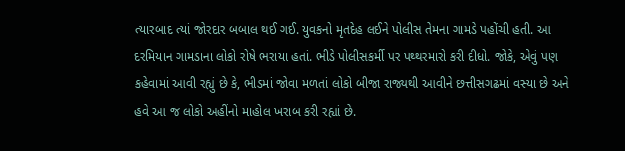ત્યારબાદ ત્યાં જોરદાર બબાલ થઈ ગઈ. યુવકનો મૃતદેહ લઈને પોલીસ તેમના ગામડે પહોંચી હતી. આ દરમિયાન ગામડાના લોકો રોષે ભરાયા હતાં. ભીડે પોલીસકર્મી પર પથ્થરમારો કરી દીધો. જોકે, એવું પણ કહેવામાં આવી રહ્યું છે કે, ભીડમાં જોવા મળતાં લોકો બીજા રાજ્યથી આવીને છત્તીસગઢમાં વસ્યા છે અને હવે આ જ લોકો અહીંનો માહોલ ખરાબ કરી રહ્યાં છે.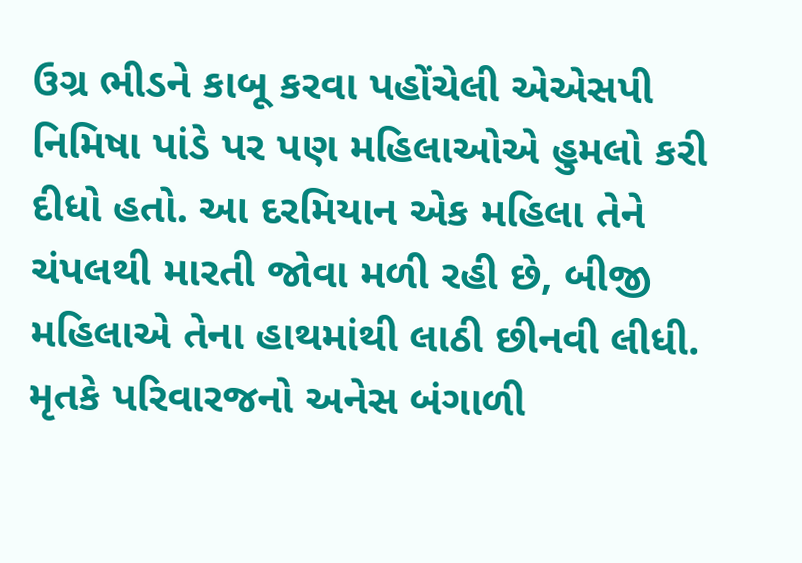ઉગ્ર ભીડને કાબૂ કરવા પહોંચેલી એએસપી નિમિષા પાંડે પર પણ મહિલાઓએ હુમલો કરી દીધો હતો. આ દરમિયાન એક મહિલા તેને ચંપલથી મારતી જોવા મળી રહી છે, બીજી મહિલાએ તેના હાથમાંથી લાઠી છીનવી લીધી. મૃતકે પરિવારજનો અનેસ બંગાળી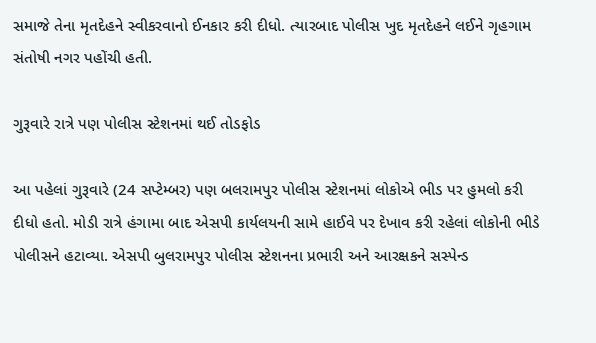સમાજે તેના મૃતદેહને સ્વીકરવાનો ઈનકાર કરી દીધો. ત્યારબાદ પોલીસ ખુદ મૃતદેહને લઈને ગૃહગામ સંતોષી નગર પહોંચી હતી.

ગુરૂવારે રાત્રે પણ પોલીસ સ્ટેશનમાં થઈ તોડફોડ

આ પહેલાં ગુરૂવારે (24 સપ્ટેમ્બર) પણ બલરામપુર પોલીસ સ્ટેશનમાં લોકોએ ભીડ પર હુમલો કરી દીધો હતો. મોડી રાત્રે હંગામા બાદ એસપી કાર્યલયની સામે હાઈવે પર દેખાવ કરી રહેલાં લોકોની ભીડે પોલીસને હટાવ્યા. એસપી બુલરામપુર પોલીસ સ્ટેશનના પ્રભારી અને આરક્ષકને સસ્પેન્ડ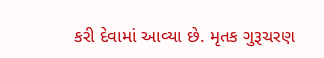કરી દેવામાં આવ્યા છે. મૃતક ગુરૂચરણ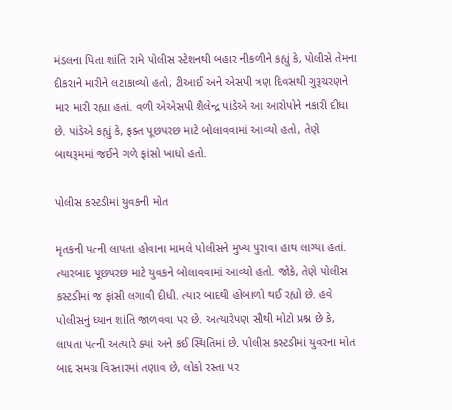મંડલના પિતા શાંતિ રામે પોલીસ સ્ટેશનથી બહાર નીકળીને કહ્યું કે, પોલીસે તેમના દીકરાને મારીને લટાકાવ્યો હતો, ટીઆઈ અને એસપી ત્રણ દિવસથી ગુરૂચરણને માર મારી રહ્યા હતાં. વળી એએસપી શૈલેન્દ્ર પાંડેએ આ આરોપોને નકારી દીધા છે. પાંડેએ કહ્યું કે, ફક્ત પૂછપરછ માટે બોલાવવામાં આવ્યો હતો, તેણે બાથરૂમમાં જઈને ગળે ફાંસો ખાધો હતો.

પોલીસ કસ્ટડીમાં યુવકની મોત

મૃતકની પત્ની લાપતા હોવાના મામલે પોલીસને મુખ્ય પુરાવા હાથ લાગ્યા હતાં. ત્યારબાદ પૂછપરછ માટે યુવકને બોલાવવામાં આવ્યો હતો. જોકે, તેણે પોલીસ કસ્ટડીમાં જ ફાંસી લગાવી દીધી. ત્યાર બાદથી હોબાળો થઈ રહ્યો છે. હવે પોલીસનું ધ્યાન શાંતિ જાળવવા પર છે. અત્યારેપણ સૌથી મોટો પ્રશ્ન છે કે, લાપતા પત્ની અત્યારે ક્યાં અને કઈ સ્થિતિમાં છે. પોલીસ કસ્ટડીમાં યુવરના મોત બાદ સમગ્ર વિસ્તારમાં તણાવ છે, લોકો રસ્તા પર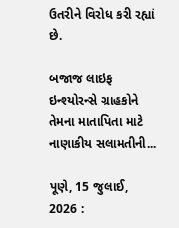ઉતરીને વિરોધ કરી રહ્યાં છે.

બજાજ લાઇફ ઇન્શ્યોરન્સે ગ્રાહકોને તેમના માતાપિતા માટે નાણાકીય સલામતીની...

પૂણે, 15 જુલાઈ, 2026 :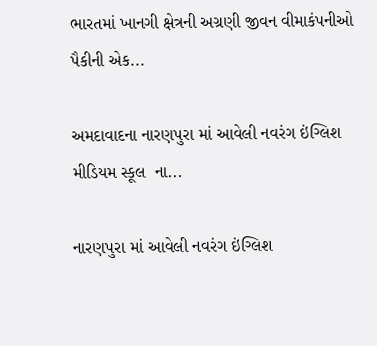ભારતમાં ખાનગી ક્ષેત્રની અગ્રણી જીવન વીમાકંપનીઓ પૈકીની એક...

અમદાવાદના નારણપુરા માં આવેલી નવરંગ ઇંગ્લિશ મીડિયમ સ્કૂલ  ના...

નારણપુરા માં આવેલી નવરંગ ઇંગ્લિશ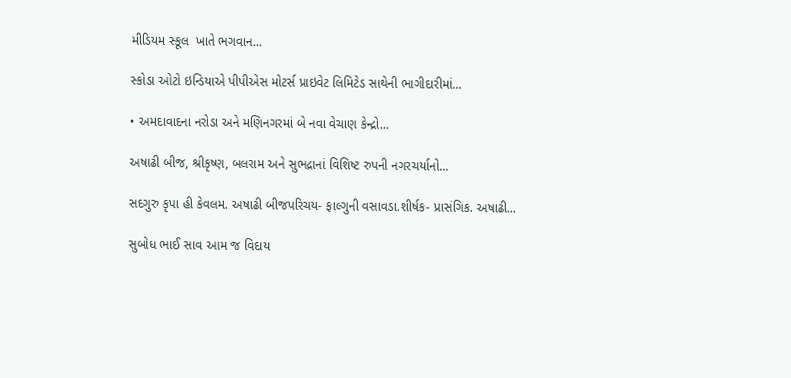મીડિયમ સ્કૂલ  ખાતે ભગવાન...

સ્કોડા ઓટો ઇન્ડિયાએ પીપીએસ મોટર્સ પ્રાઇવેટ લિમિટેડ સાથેની ભાગીદારીમાં...

• અમદાવાદના નરોડા અને મણિનગરમાં બે નવા વેચાણ કેન્દ્રો...

અષાઢી બીજ, શ્રીકૃષ્ણ, બલરામ અને સુભદ્રાનાં વિશિષ્ટ રુપની નગરચર્યાનો...

સદગુરુ કૃપા હી કેવલમ. અષાઢી બીજપરિચય- ફાલ્ગુની વસાવડા.શીર્ષક- પ્રાસંગિક. અષાઢી...

સુબોધ ભાઈ સાવ આમ જ વિદાય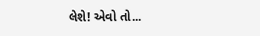લેશે! એવો તો...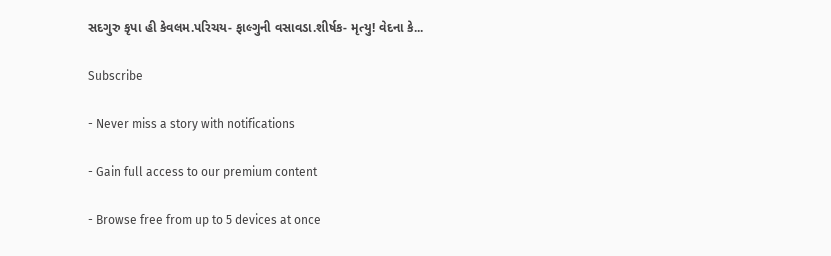સદગુરુ કૃપા હી કેવલમ.પરિચય- ફાલ્ગુની વસાવડા.શીર્ષક- મૃત્યુ! વેદના કે...

Subscribe

- Never miss a story with notifications

- Gain full access to our premium content

- Browse free from up to 5 devices at once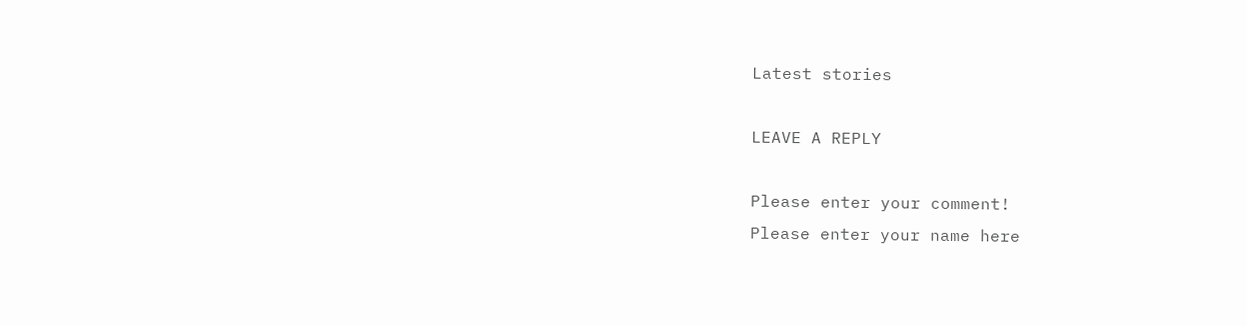Latest stories

LEAVE A REPLY

Please enter your comment!
Please enter your name here